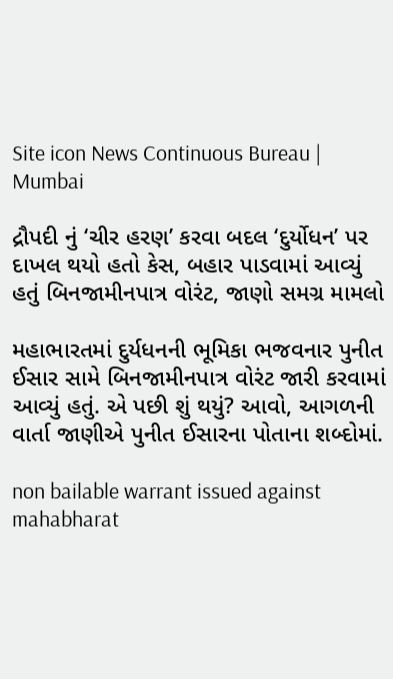Site icon News Continuous Bureau | Mumbai

દ્રૌપદી નું ‘ચીર હરણ’ કરવા બદલ ‘દુર્યોધન’ પર દાખલ થયો હતો કેસ, બહાર પાડવામાં આવ્યું હતું બિનજામીનપાત્ર વોરંટ, જાણો સમગ્ર મામલો

મહાભારતમાં દુર્યધનની ભૂમિકા ભજવનાર પુનીત ઈસાર સામે બિનજામીનપાત્ર વોરંટ જારી કરવામાં આવ્યું હતું. એ પછી શું થયું? આવો, આગળની વાર્તા જાણીએ પુનીત ઈસારના પોતાના શબ્દોમાં.

non bailable warrant issued against mahabharat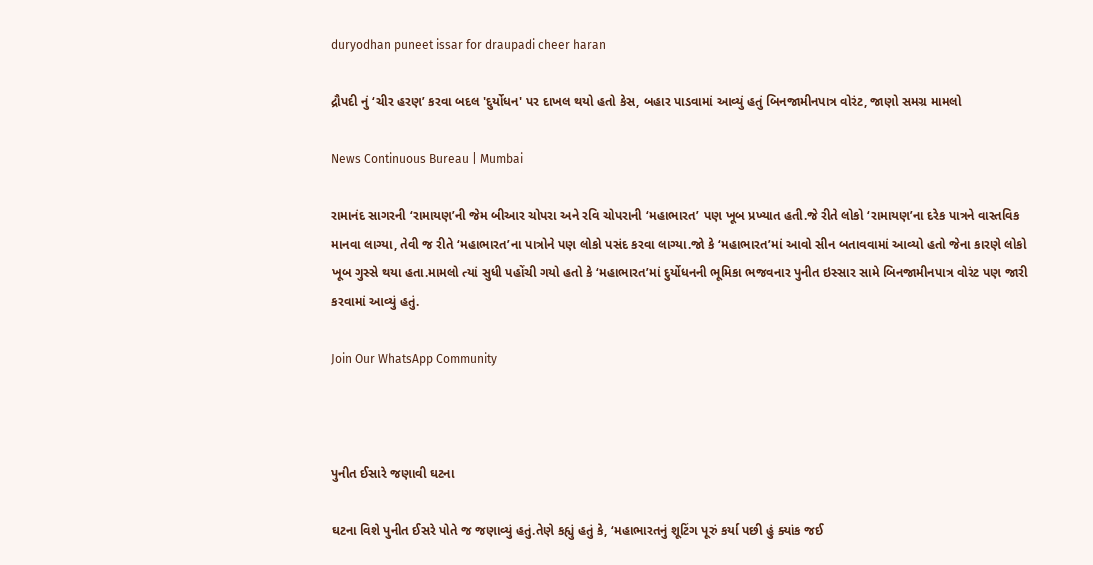duryodhan puneet issar for draupadi cheer haran

દ્રૌપદી નું ‘ચીર હરણ’ કરવા બદલ 'દુર્યોધન' પર દાખલ થયો હતો કેસ, બહાર પાડવામાં આવ્યું હતું બિનજામીનપાત્ર વોરંટ, જાણો સમગ્ર મામલો

News Continuous Bureau | Mumbai

રામાનંદ સાગરની ‘રામાયણ’ની જેમ બીઆર ચોપરા અને રવિ ચોપરાની ‘મહાભારત’ પણ ખૂબ પ્રખ્યાત હતી.જે રીતે લોકો ‘રામાયણ’ના દરેક પાત્રને વાસ્તવિક માનવા લાગ્યા, તેવી જ રીતે ‘મહાભારત’ના પાત્રોને પણ લોકો પસંદ કરવા લાગ્યા.જો કે ‘મહાભારત’માં આવો સીન બતાવવામાં આવ્યો હતો જેના કારણે લોકો ખૂબ ગુસ્સે થયા હતા.મામલો ત્યાં સુધી પહોંચી ગયો હતો કે ‘મહાભારત’માં દુર્યોધનની ભૂમિકા ભજવનાર પુનીત ઇસ્સાર સામે બિનજામીનપાત્ર વોરંટ પણ જારી કરવામાં આવ્યું હતું.

Join Our WhatsApp Community



પુનીત ઈસારે જણાવી ઘટના

ઘટના વિશે પુનીત ઈસરે પોતે જ જણાવ્યું હતું.તેણે કહ્યું હતું કે, ‘મહાભારતનું શૂટિંગ પૂરું કર્યા પછી હું ક્યાંક જઈ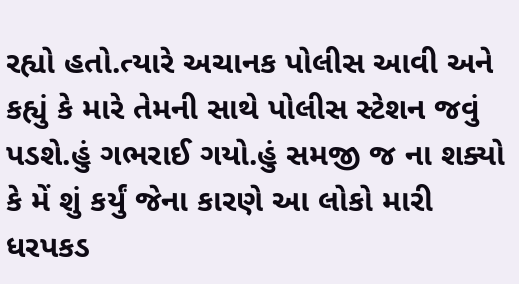રહ્યો હતો.ત્યારે અચાનક પોલીસ આવી અને કહ્યું કે મારે તેમની સાથે પોલીસ સ્ટેશન જવું પડશે.હું ગભરાઈ ગયો.હું સમજી જ ના શક્યો કે મેં શું કર્યું જેના કારણે આ લોકો મારી ધરપકડ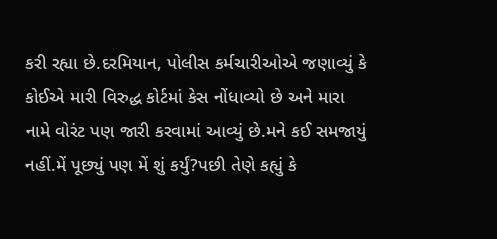કરી રહ્યા છે.દરમિયાન, પોલીસ કર્મચારીઓએ જણાવ્યું કે કોઈએ મારી વિરુદ્ધ કોર્ટમાં કેસ નોંધાવ્યો છે અને મારા નામે વોરંટ પણ જારી કરવામાં આવ્યું છે.મને કઈ સમજાયું નહીં.મેં પૂછ્યું પણ મેં શું કર્યું?પછી તેણે કહ્યું કે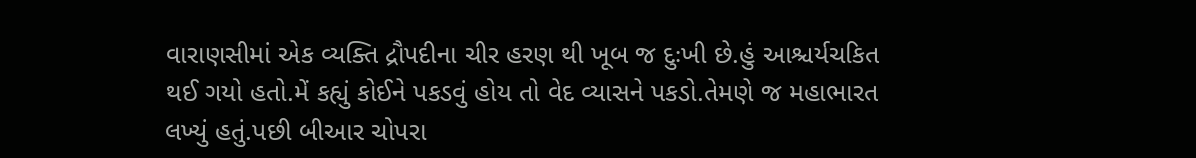વારાણસીમાં એક વ્યક્તિ દ્રૌપદીના ચીર હરણ થી ખૂબ જ દુઃખી છે.હું આશ્ચર્યચકિત થઈ ગયો હતો.મેં કહ્યું કોઈને પકડવું હોય તો વેદ વ્યાસને પકડો.તેમણે જ મહાભારત લખ્યું હતું.પછી બીઆર ચોપરા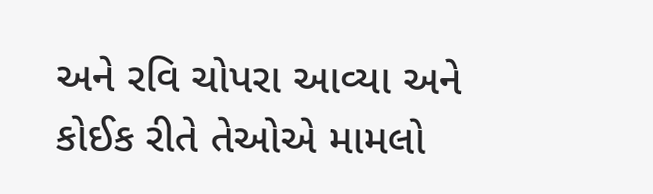અને રવિ ચોપરા આવ્યા અને કોઈક રીતે તેઓએ મામલો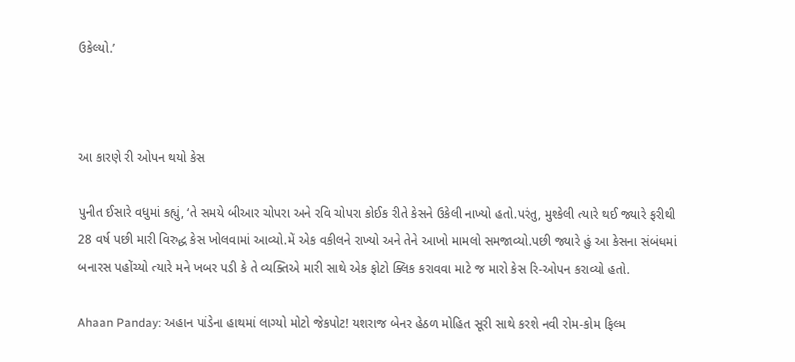ઉકેલ્યો.’



આ કારણે રી ઓપન થયો કેસ

પુનીત ઈસારે વધુમાં કહ્યું, ‘તે સમયે બીઆર ચોપરા અને રવિ ચોપરા કોઈક રીતે કેસને ઉકેલી નાખ્યો હતો.પરંતુ, મુશ્કેલી ત્યારે થઈ જ્યારે ફરીથી 28 વર્ષ પછી મારી વિરુદ્ધ કેસ ખોલવામાં આવ્યો.મેં એક વકીલને રાખ્યો અને તેને આખો મામલો સમજાવ્યો.પછી જ્યારે હું આ કેસના સંબંધમાં બનારસ પહોંચ્યો ત્યારે મને ખબર પડી કે તે વ્યક્તિએ મારી સાથે એક ફોટો ક્લિક કરાવવા માટે જ મારો કેસ રિ-ઓપન કરાવ્યો હતો.

Ahaan Panday: અહાન પાંડેના હાથમાં લાગ્યો મોટો જેકપોટ! યશરાજ બેનર હેઠળ મોહિત સૂરી સાથે કરશે નવી રોમ-કોમ ફિલ્મ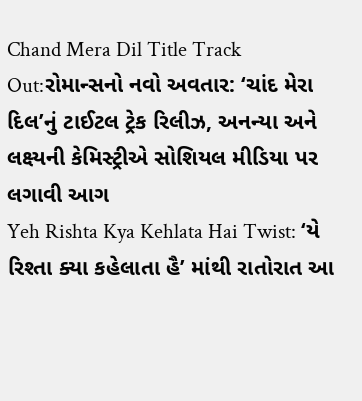Chand Mera Dil Title Track Out:રોમાન્સનો નવો અવતાર: ‘ચાંદ મેરા દિલ’નું ટાઈટલ ટ્રેક રિલીઝ, અનન્યા અને લક્ષ્યની કેમિસ્ટ્રીએ સોશિયલ મીડિયા પર લગાવી આગ
Yeh Rishta Kya Kehlata Hai Twist: ‘યે રિશ્તા ક્યા કહેલાતા હૈ’ માંથી રાતોરાત આ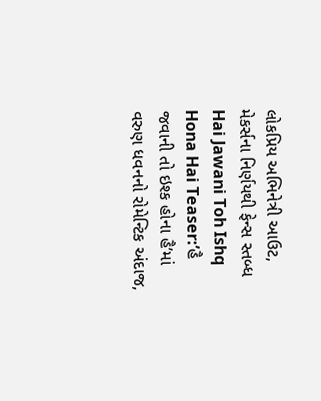લોકપ્રિય અભિનેત્રી આઉટ, મેકર્સના નિર્ણયથી ફેન્સ સ્તબ્ધ
Hai Jawani Toh Ishq Hona Hai Teaser:’હૈ જવાની તો ઇશ્ક હોના હૈ’માં વરુણ ધવનનો રોમેન્ટિક અંદાજ,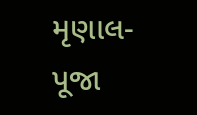મૃણાલ-પૂજા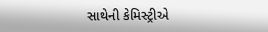સાથેની કેમિસ્ટ્રીએ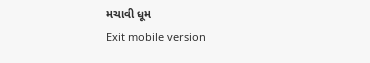મચાવી ધૂમ
Exit mobile version